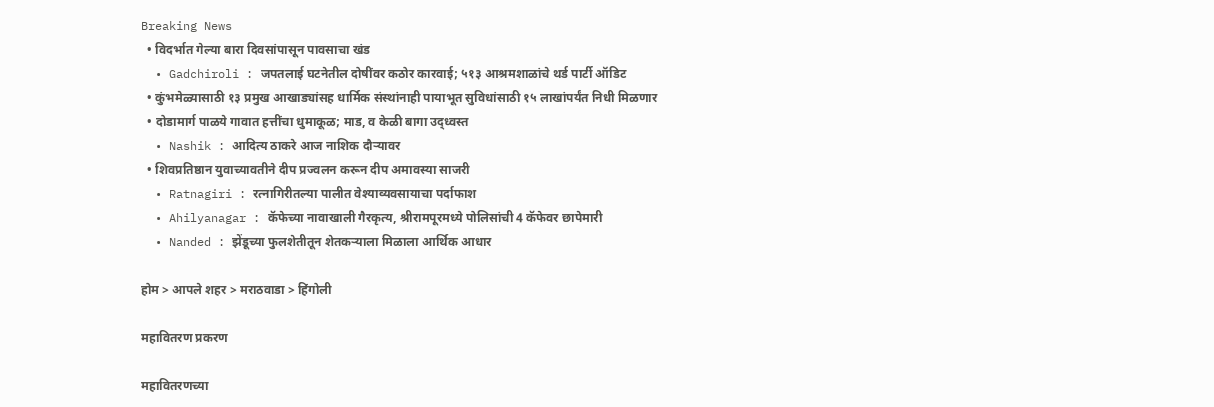Breaking News
  • विदर्भात गेल्या बारा दिवसांपासून पावसाचा खंड
  • Gadchiroli : जपतलाई घटनेतील दोषींवर कठोर कारवाई; ५१३ आश्रमशाळांचे थर्ड पार्टी ऑडिट
  • कुंभमेळ्यासाठी १३ प्रमुख आखाड्यांसह धार्मिक संस्थांनाही पायाभूत सुविधांसाठी १५ लाखांपर्यंत निधी मिळणार
  • दोडामार्ग पाळये गावात हत्तींचा धुमाकूळ; माड, व केळी बागा उद्ध्वस्त
  • Nashik : आदित्य ठाकरे आज नाशिक दौऱ्यावर
  • शिवप्रतिष्ठान युवाच्यावतीने दीप प्रज्वलन करून दीप अमावस्या साजरी
  • Ratnagiri : रत्नागिरीतल्या पालीत वेश्याव्यवसायाचा पर्दाफाश
  • Ahilyanagar : कॅफेच्या नावाखाली गैरकृत्य, श्रीरामपूरमध्ये पोलिसांची 4 कॅफेवर छापेमारी
  • Nanded : झेंडूच्या फुलशेतीतून शेतकऱ्याला मिळाला आर्थिक आधार

होम > आपले शहर > मराठवाडा > हिंगोली

महावितरण प्रकरण

महावितरणच्या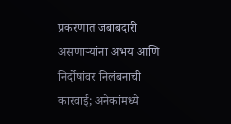प्रकरणात जबाबदारी असणार्‍यांना अभय आणि निर्दोषांवर निलंबनाची कारवाई; अनेकांमध्ये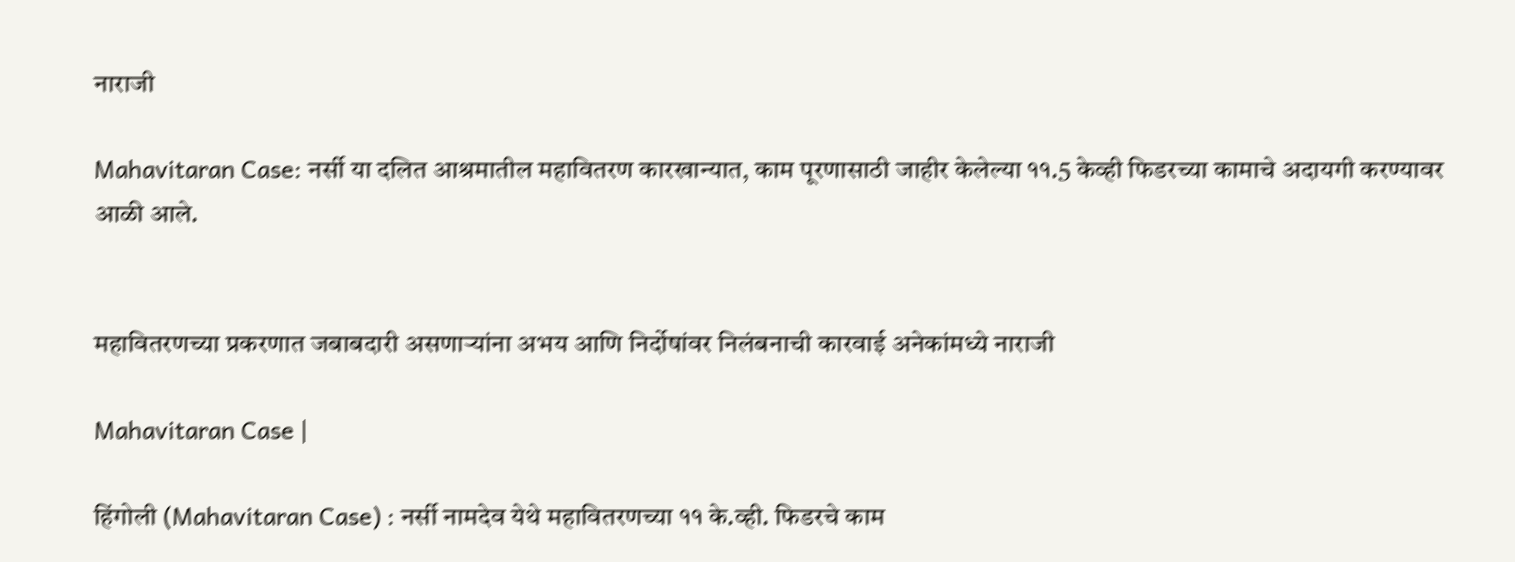नाराजी

Mahavitaran Case: नर्सी या दलित आश्रमातील महावितरण कारखान्यात, काम पूरणासाठी जाहीर केलेल्या ११.5 केव्ही फिडरच्या कामाचे अदायगी करण्यावर आळी आले.


महावितरणच्या प्रकरणात जबाबदारी असणार्‍यांना अभय आणि निर्दोषांवर निलंबनाची कारवाई अनेकांमध्ये नाराजी

Mahavitaran Case |

हिंगोली (Mahavitaran Case) : नर्सी नामदेव येथे महावितरणच्या ११ के.व्ही. फिडरचे काम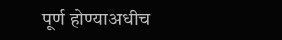पूर्ण होण्याअधीच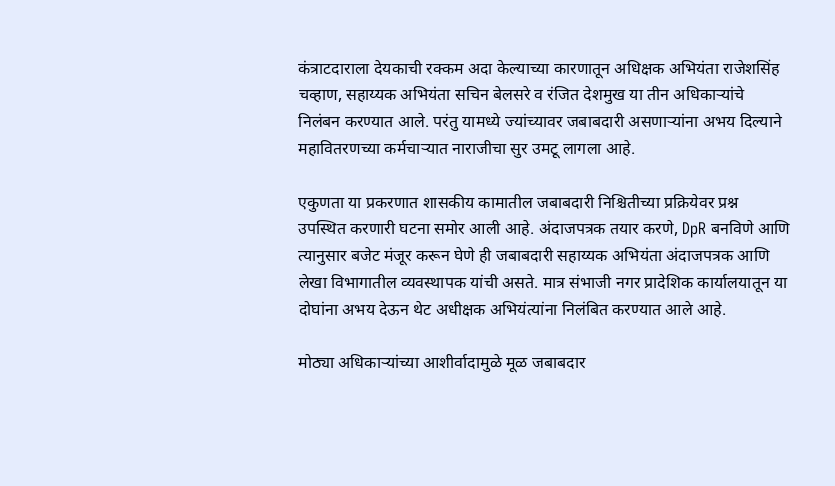कंत्राटदाराला देयकाची रक्कम अदा केल्याच्या कारणातून अधिक्षक अभियंता राजेशसिंह चव्हाण, सहाय्यक अभियंता सचिन बेलसरे व रंजित देशमुख या तीन अधिकार्‍यांचे निलंबन करण्यात आले. परंतु यामध्ये ज्यांच्यावर जबाबदारी असणार्‍यांना अभय दिल्याने महावितरणच्या कर्मचार्‍यात नाराजीचा सुर उमटू लागला आहे.

एकुणता या प्रकरणात शासकीय कामातील जबाबदारी निश्चितीच्या प्रक्रियेवर प्रश्न उपस्थित करणारी घटना समोर आली आहे. अंदाजपत्रक तयार करणे, DpR बनविणे आणि त्यानुसार बजेट मंजूर करून घेणे ही जबाबदारी सहाय्यक अभियंता अंदाजपत्रक आणि लेखा विभागातील व्यवस्थापक यांची असते. मात्र संभाजी नगर प्रादेशिक कार्यालयातून या दोघांना अभय देऊन थेट अधीक्षक अभियंत्यांना निलंबित करण्यात आले आहे.

मोठ्या अधिकार्‍यांच्या आशीर्वादामुळे मूळ जबाबदार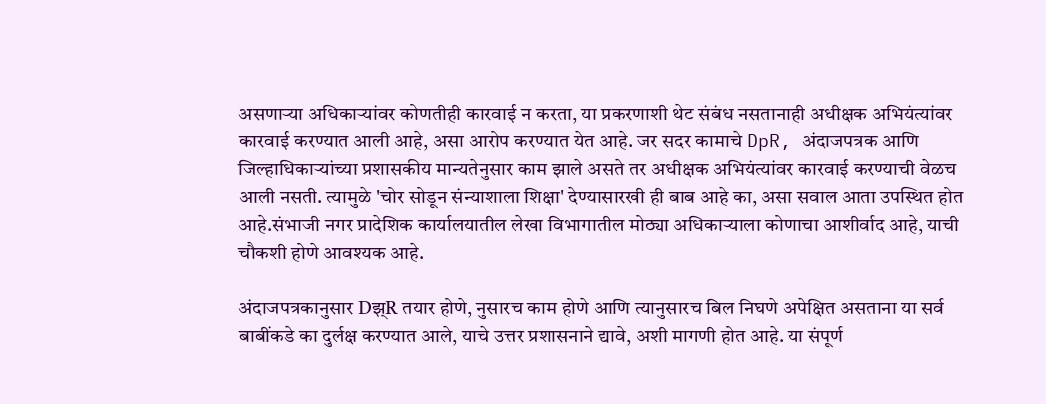असणार्‍या अधिकार्‍यांवर कोणतीही कारवाई न करता, या प्रकरणाशी थेट संबंध नसतानाही अधीक्षक अभियंत्यांवर कारवाई करण्यात आली आहे, असा आरोप करण्यात येत आहे. जर सदर कामाचे DpR, अंदाजपत्रक आणि जिल्हाधिकार्‍यांच्या प्रशासकीय मान्यतेनुसार काम झाले असते तर अधीक्षक अभियंत्यांवर कारवाई करण्याची वेळच आली नसती. त्यामुळे 'चोर सोडून संन्याशाला शिक्षा' देण्यासारखी ही बाब आहे का, असा सवाल आता उपस्थित होत आहे.संभाजी नगर प्रादेशिक कार्यालयातील लेखा विभागातील मोठ्या अधिकार्‍याला कोणाचा आशीर्वाद आहे, याची चौकशी होणे आवश्यक आहे.

अंदाजपत्रकानुसार Dझ्R तयार होणे, नुसारच काम होणे आणि त्यानुसारच बिल निघणे अपेक्षित असताना या सर्व बाबींकडे का दुर्लक्ष करण्यात आले, याचे उत्तर प्रशासनाने द्यावे, अशी मागणी होत आहे. या संपूर्ण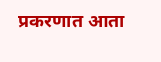प्रकरणात आता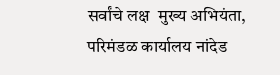सर्वांचे लक्ष  मुख्य अभियंता, परिमंडळ कार्यालय नांदेड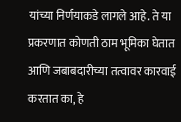यांच्या निर्णयाकडे लागले आहे. ते या प्रकरणात कोणती ठाम भूमिका घेतात आणि जबाबदारीच्या तत्वावर कारवाई करतात का, हे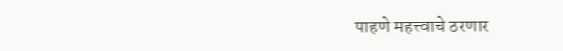पाहणे महत्त्वाचे ठरणार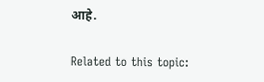आहे.

Related to this topic: